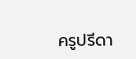ครูปรีดา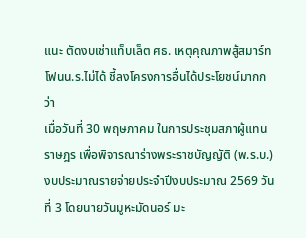แนะ ตัดงบเช่าแท็บเล็ต ศธ. เหตุคุณภาพสู้สมาร์ทโฟนน.ร.ไม่ได้ ชี้ลงโครงการอื่นได้ประโยชน์มากกว่า
เมื่อวันที่ 30 พฤษภาคม ในการประชุมสภาผู้แทนราษฎร เพื่อพิจารณาร่างพระราชบัญญัติ (พ.ร.บ.) งบประมาณรายจ่ายประจำปีงบประมาณ 2569 วันที่ 3 โดยนายวันมูหะมัดนอร์ มะ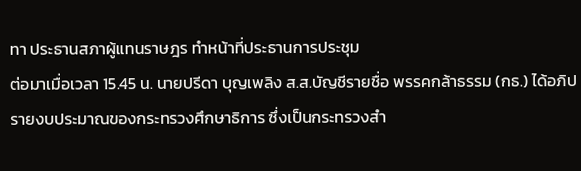ทา ประธานสภาผู้แทนราษฎร ทำหน้าที่ประธานการประชุม
ต่อมาเมื่อเวลา 15.45 น. นายปรีดา บุญเพลิง ส.ส.บัญชีรายชื่อ พรรคกล้าธรรม (กธ.) ได้อภิปรายงบประมาณของกระทรวงศึกษาธิการ ซึ่งเป็นกระทรวงสำ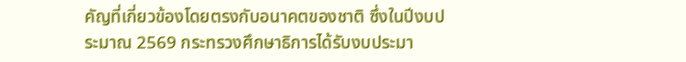คัญที่เกี่ยวข้องโดยตรงกับอนาคตของชาติ ซึ่งในปีงบประมาณ 2569 กระทรวงศึกษาธิการได้รับงบประมา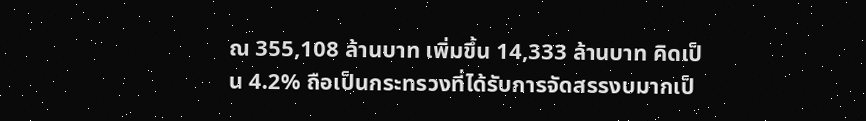ณ 355,108 ล้านบาท เพิ่มขึ้น 14,333 ล้านบาท คิดเป็น 4.2% ถือเป็นกระทรวงที่ได้รับการจัดสรรงบมากเป็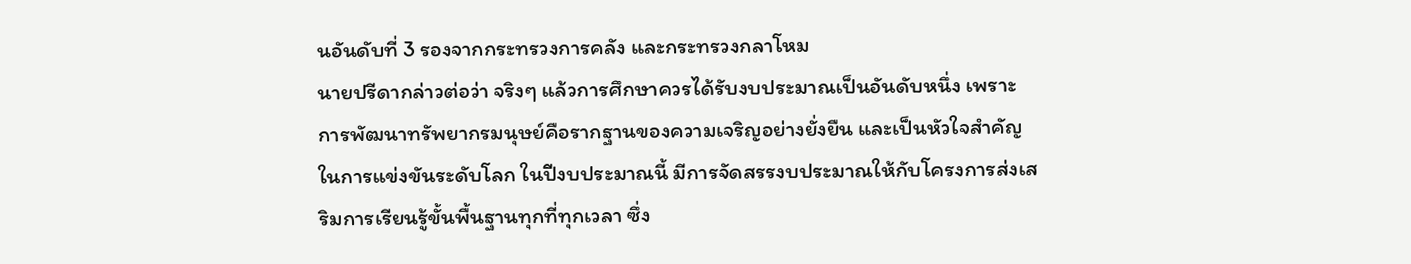นอันดับที่ 3 รองจากกระทรวงการคลัง และกระทรวงกลาโหม
นายปรีดากล่าวต่อว่า จริงๆ แล้วการศึกษาควรได้รับงบประมาณเป็นอันดับหนึ่ง เพราะการพัฒนาทรัพยากรมนุษย์คือรากฐานของความเจริญอย่างยั่งยืน และเป็นหัวใจสำคัญในการแข่งขันระดับโลก ในปีงบประมาณนี้ มีการจัดสรรงบประมาณให้กับโครงการส่งเสริมการเรียนรู้ขั้นพื้นฐานทุกที่ทุกเวลา ซึ่ง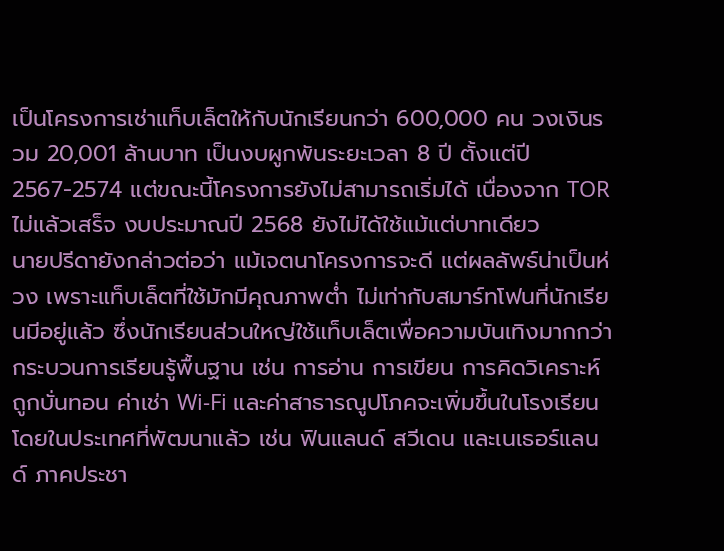เป็นโครงการเช่าแท็บเล็ตให้กับนักเรียนกว่า 600,000 คน วงเงินรวม 20,001 ล้านบาท เป็นงบผูกพันระยะเวลา 8 ปี ตั้งแต่ปี 2567-2574 แต่ขณะนี้โครงการยังไม่สามารถเริ่มได้ เนื่องจาก TOR ไม่แล้วเสร็จ งบประมาณปี 2568 ยังไม่ได้ใช้แม้แต่บาทเดียว
นายปรีดายังกล่าวต่อว่า แม้เจตนาโครงการจะดี แต่ผลลัพธ์น่าเป็นห่วง เพราะแท็บเล็ตที่ใช้มักมีคุณภาพต่ำ ไม่เท่ากับสมาร์ทโฟนที่นักเรียนมีอยู่แล้ว ซึ่งนักเรียนส่วนใหญ่ใช้แท็บเล็ตเพื่อความบันเทิงมากกว่ากระบวนการเรียนรู้พื้นฐาน เช่น การอ่าน การเขียน การคิดวิเคราะห์ ถูกบั่นทอน ค่าเช่า Wi-Fi และค่าสาธารณูปโภคจะเพิ่มขึ้นในโรงเรียน โดยในประเทศที่พัฒนาแล้ว เช่น ฟินแลนด์ สวีเดน และเนเธอร์แลนด์ ภาคประชา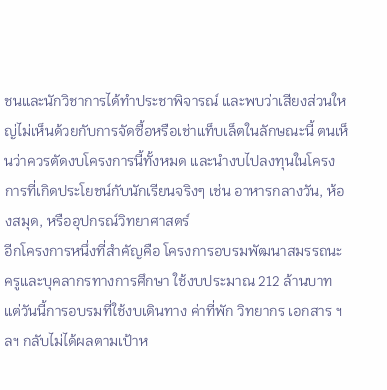ชนและนักวิชาการได้ทำประชาพิจารณ์ และพบว่าเสียงส่วนใหญ่ไม่เห็นด้วยกับการจัดซื้อหรือเช่าแท็บเล็ตในลักษณะนี้ ตนเห็นว่าควรตัดงบโครงการนี้ทั้งหมด และนำงบไปลงทุนในโครงการที่เกิดประโยชน์กับนักเรียนจริงๆ เช่น อาหารกลางวัน, ห้องสมุด, หรืออุปกรณ์วิทยาศาสตร์
อีกโครงการหนึ่งที่สำคัญคือ โครงการอบรมพัฒนาสมรรถนะครูและบุคลากรทางการศึกษา ใช้งบประมาณ 212 ล้านบาท แต่วันนี้การอบรมที่ใช้งบเดินทาง ค่าที่พัก วิทยากร เอกสาร ฯลฯ กลับไม่ได้ผลตามเป้าห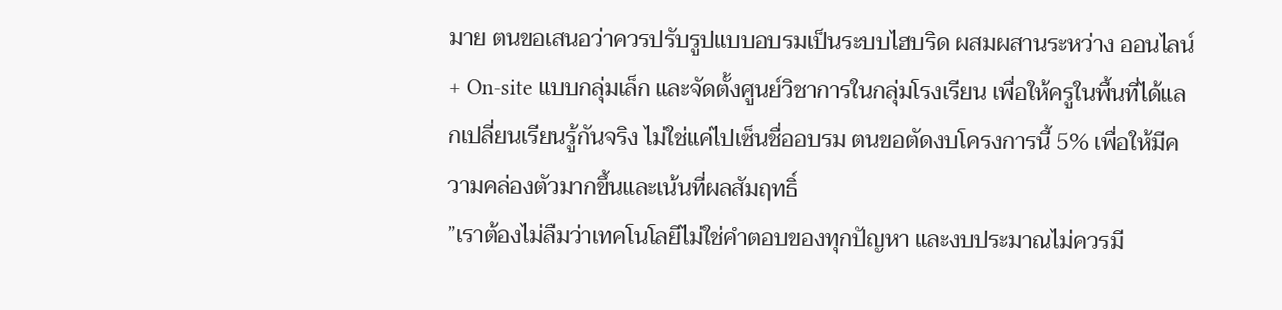มาย ตนขอเสนอว่าควรปรับรูปแบบอบรมเป็นระบบไฮบริด ผสมผสานระหว่าง ออนไลน์ + On-site แบบกลุ่มเล็ก และจัดตั้งศูนย์วิชาการในกลุ่มโรงเรียน เพื่อให้ครูในพื้นที่ได้แลกเปลี่ยนเรียนรู้กันจริง ไม่ใช่แค่ไปเซ็นชื่ออบรม ตนขอตัดงบโครงการนี้ 5% เพื่อให้มีความคล่องตัวมากขึ้นและเน้นที่ผลสัมฤทธิ์
”เราต้องไม่ลืมว่าเทคโนโลยีไม่ใช่คำตอบของทุกปัญหา และงบประมาณไม่ควรมี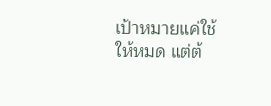เป้าหมายแค่ใช้ให้หมด แต่ต้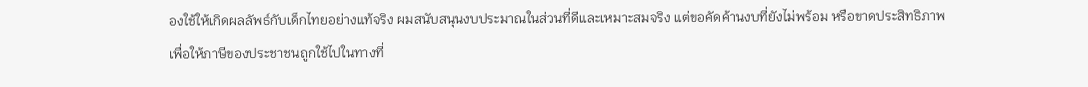องใช้ให้เกิดผลลัพธ์กับเด็กไทยอย่างแท้จริง ผมสนับสนุนงบประมาณในส่วนที่ดีและเหมาะสมจริง แต่ขอคัดค้านงบที่ยังไม่พร้อม หรือขาดประสิทธิภาพ เพื่อให้ภาษีของประชาชนถูกใช้ไปในทางที่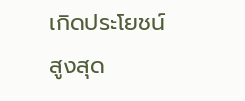เกิดประโยชน์สูงสุด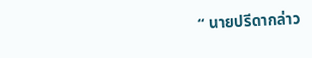“ นายปรีดากล่าว